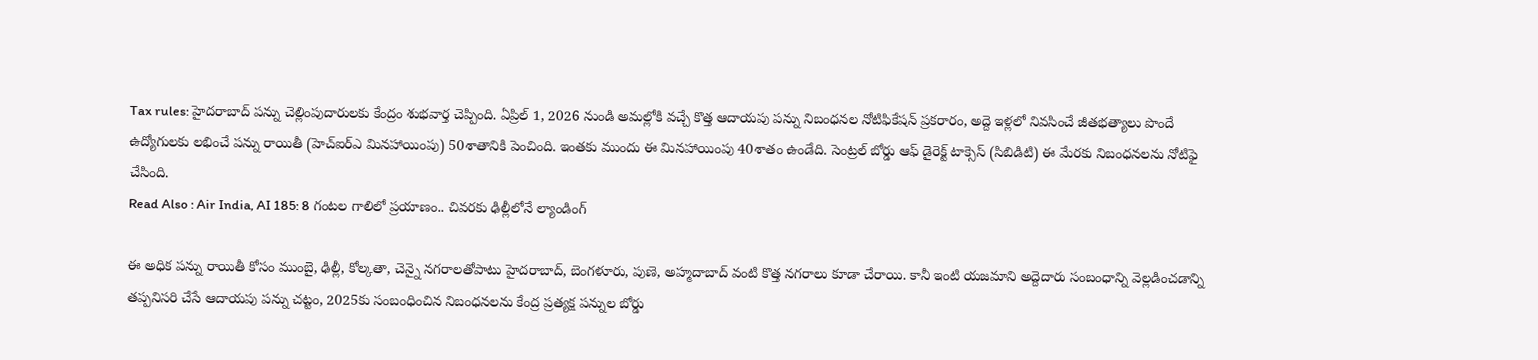Tax rules: హైదరాబాద్ పన్ను చెల్లింపుదారులకు కేంద్రం శుభవార్త చెప్పింది. ఏప్రిల్ 1, 2026 నుండి అమల్లోకి వచ్చే కొత్త ఆదాయపు పన్ను నిబంధనల నోటిఫికేషన్ ప్రకరారం, అద్దె ఇళ్లలో నివసించే జీతభత్యాలు పొందే ఉద్యోగులకు లభించే పన్ను రాయితీ (హెచ్ఐర్ఎ మినహాయింపు) 50శాతానికి పెంచింది. ఇంతకు ముందు ఈ మినహాయింపు 40శాతం ఉండేది. సెంట్రల్ బోర్డు ఆఫ్ డైరెక్ట్ టాక్సెస్ (సిబిడిటి) ఈ మేరకు నిబంధనలను నోటిఫై చేసింది.
Read Also : Air India, AI 185: 8 గంటల గాలిలో ప్రయాణం.. చివరకు ఢిల్లీలోనే ల్యాండింగ్

ఈ అధిక పన్ను రాయితీ కోసం ముంబై, ఢిల్లీ, కోల్కతా, చెన్నై నగరాలతోపాటు హైదరాబాద్, బెంగళూరు, పుణె, అహ్మదాబాద్ వంటి కొత్త నగరాలు కూడా చేరాయి. కానీ ఇంటి యజమాని అద్దెదారు సంబంధాన్ని వెల్లడించడాన్ని తప్పనిసరి చేసే ఆదాయపు పన్ను చట్టం, 2025కు సంబంధించిన నిబంధనలను కేంద్ర ప్రత్యక్ష పన్నుల బోర్డు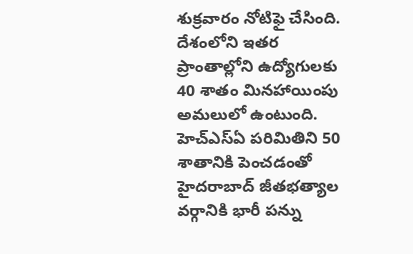శుక్రవారం నోటిఫై చేసింది. దేశంలోని ఇతర ప్రాంతాల్లోని ఉద్యోగులకు 40 శాతం మినహాయింపు అమలులో ఉంటుంది. హెచ్ఎస్ఏ పరిమితిని 50 శాతానికి పెంచడంతో హైదరాబాద్ జీతభత్యాల వర్గానికి భారీ పన్ను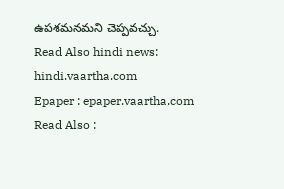ఉపశమనమని చెప్పవచ్చు.
Read Also hindi news: hindi.vaartha.com
Epaper : epaper.vaartha.com
Read Also :